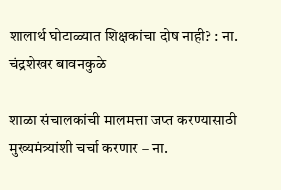शालार्थ घोटाळ्यात शिक्षकांचा दोष नाही? : ना. चंद्रशेखर बावनकुळे

शाळा संचालकांची मालमत्ता जप्त करण्यासाठी मुख्यमंत्र्यांशी चर्चा करणार – ना.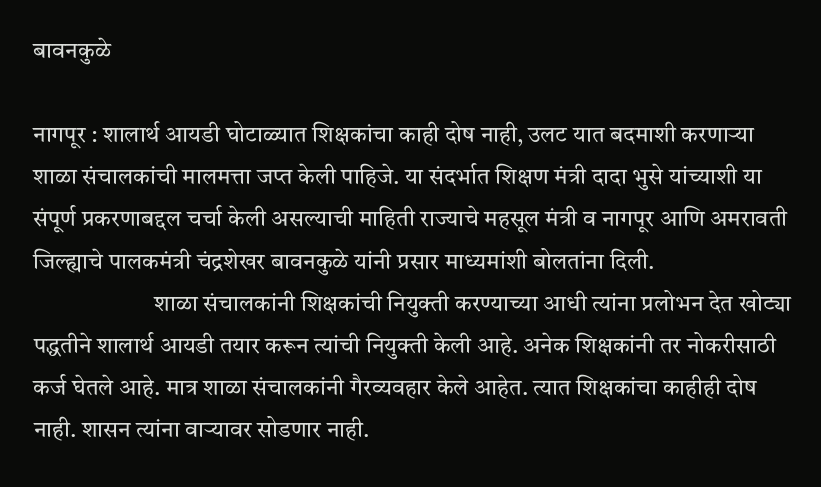बावनकुळे

नागपूर : शालार्थ आयडी घोटाळ्यात शिक्षकांचा काही दोष नाही, उलट यात बदमाशी करणाऱ्या शाळा संचालकांची मालमत्ता जप्त केली पाहिजे. या संदर्भात शिक्षण मंत्री दादा भुसे यांच्याशी या संपूर्ण प्रकरणाबद्दल चर्चा केली असल्याची माहिती राज्याचे महसूल मंत्री व नागपूर आणि अमरावती जिल्ह्याचे पालकमंत्री चंद्रशेखर बावनकुळे यांनी प्रसार माध्यमांशी बोलतांना दिली.
                         शाळा संचालकांनी शिक्षकांची नियुक्ती करण्याच्या आधी त्यांना प्रलोभन देत खोट्या पद्धतीने शालार्थ आयडी तयार करून त्यांची नियुक्ती केली आहे. अनेक शिक्षकांनी तर नोकरीसाठी कर्ज घेतले आहे. मात्र शाळा संचालकांनी गैरव्यवहार केले आहेत. त्यात शिक्षकांचा काहीही दोष नाही. शासन त्यांना वाऱ्यावर सोडणार नाही.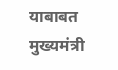याबाबत मुख्यमंत्री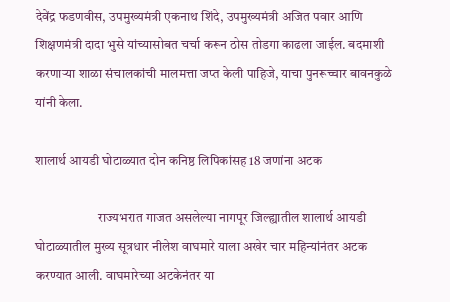देवेंद्र फडणवीस, उपमुख्यमंत्री एकनाथ शिंदे, उपमुख्यमंत्री अजित पवार आणि शिक्षणमंत्री दादा भुसे यांच्यासोबत चर्चा करून ठोस तोडगा काढला जाईल. बदमाशी करणाऱ्या शाळा संचालकांची मालमत्ता जप्त केली पाहिजे, याचा पुनरूच्चार बावनकुळे यांनी केला.

शालार्थ आयडी घोटाळ्यात दोन कनिष्ठ लिपिकांसह 18 जणांना अटक

                        राज्यभरात गाजत असलेल्या नागपूर जिल्ह्यातील शालार्थ आयडी घोटाळ्यातील मुख्य सूत्रधार नीलेश वाघमारे याला अखेर चार महिन्यांनंतर अटक करण्यात आली. वाघमारेच्या अटकेनंतर या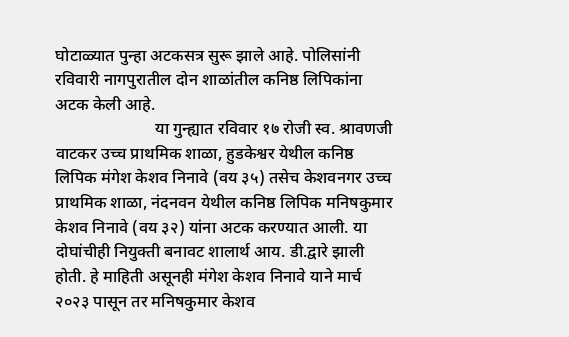घोटाळ्यात पुन्हा अटकसत्र सुरू झाले आहे. पोलिसांनी रविवारी नागपुरातील दोन शाळांतील कनिष्ठ लिपिकांना अटक केली आहे.
                        या गुन्ह्यात रविवार १७ रोजी स्व. श्रावणजी वाटकर उच्च प्राथमिक शाळा, हुडकेश्वर येथील कनिष्ठ लिपिक मंगेश केशव निनावे (वय ३५) तसेच केशवनगर उच्च प्राथमिक शाळा, नंदनवन येथील कनिष्ठ लिपिक मनिषकुमार केशव निनावे (वय ३२) यांना अटक करण्यात आली. या दोघांचीही नियुक्ती बनावट शालार्थ आय. डी.द्वारे झाली होती. हे माहिती असूनही मंगेश केशव निनावे याने मार्च २०२३ पासून तर मनिषकुमार केशव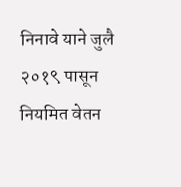निनावे याने जुलै २०१९ पासून नियमित वेतन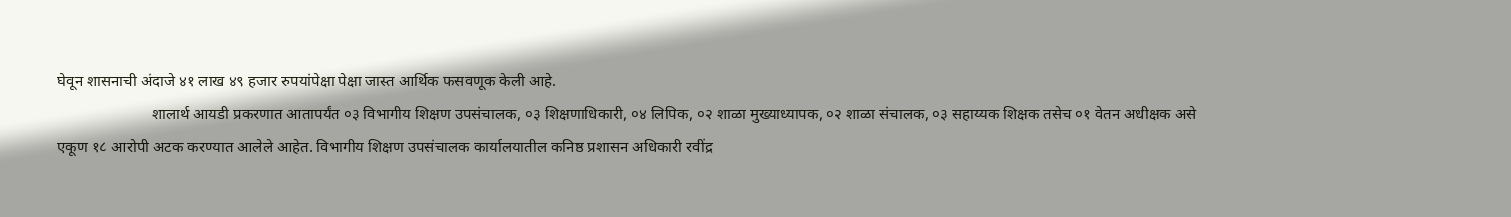घेवून शासनाची अंदाजे ४१ लाख ४९ हजार रुपयांपेक्षा पेक्षा जास्त आर्थिक फसवणूक केली आहे.
                        शालार्थ आयडी प्रकरणात आतापर्यंत ०३ विभागीय शिक्षण उपसंचालक, ०३ शिक्षणाधिकारी, ०४ लिपिक, ०२ शाळा मुख्याध्यापक, ०२ शाळा संचालक, ०३ सहाय्यक शिक्षक तसेच ०१ वेतन अधीक्षक असे एकूण १८ आरोपी अटक करण्यात आलेले आहेत. विभागीय शिक्षण उपसंचालक कार्यालयातील कनिष्ठ प्रशासन अधिकारी रवींद्र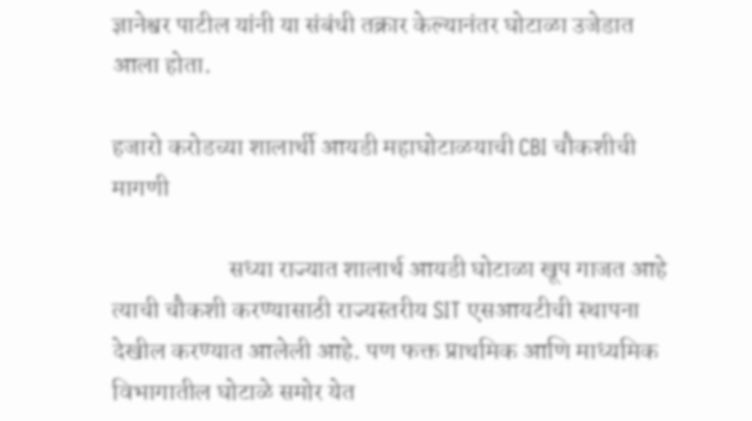ज्ञानेश्वर पाटील यांनी या संबंधी तक्रार केल्यानंतर घोटाळा उजेडात आला होता.

हजारो करोडच्या शालार्थी आयडी महाघोटाळयाची CBI चौकशीची मागणी

                       सध्या राज्यात शालार्थ आयडी घोटाळा खूप गाजत आहे त्याची चौकशी करण्यासाठी राज्यस्तरीय SIT एसआयटीची स्थापना देखील करण्यात आलेली आहे. पण फक्त प्राथमिक आणि माध्यमिक विभागातील घोटाळे समोर येत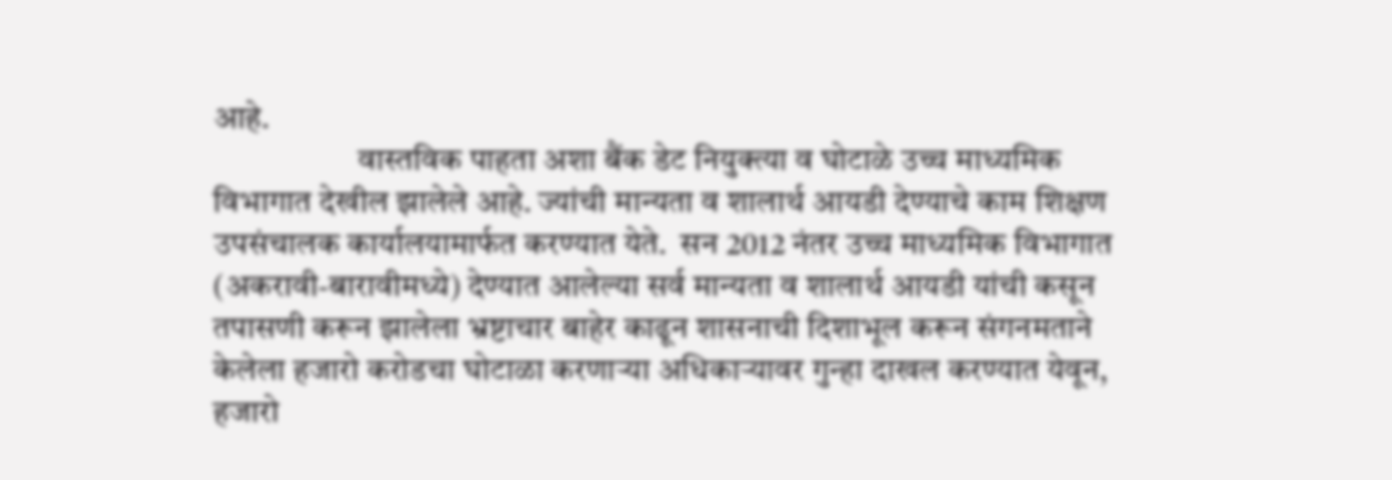आहे.
                      वास्तविक पाहता अशा बैंक डेट नियुक्त्या व घोटाळे उच्च माध्यमिक विभागात देखील झालेले आहे. ज्यांची मान्यता व शालार्थ आयडी देण्याचे काम शिक्षण उपसंचालक कार्यालयामार्फत करण्यात येते.  सन 2012 नंतर उच्च माध्यमिक विभागात (अकरावी-बारावीमध्ये) देण्यात आलेल्या सर्व मान्यता व शालार्थ आयडी यांची कसून तपासणी करून झालेला भ्रष्टाचार बाहेर काढून शासनाची दिशाभूल करून संगनमताने केलेला हजारो करोडचा घोटाळा करणाऱ्या अधिकाऱ्यावर गुन्हा दाखल करण्यात येवून, हजारो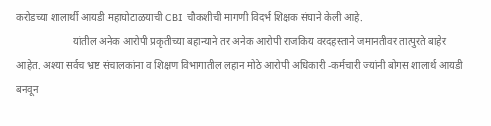करोडच्या शालार्थी आयडी महाघोटाळयाची CBI चौकशीची मागणी विदर्भ शिक्षक संघाने केली आहे.
                      यांतील अनेक आरोपी प्रकृतीच्या बहान्याने तर अनेक आरोपी राजकिय वरदहस्ताने जमानतीवर तात्पुरते बाहेर आहेत. अश्या सर्वच भ्रष्ट संचालकांना व शिक्षण विभागातील लहान मोठे आरोपी अधिकारी -कर्मचारी ज्यांनी बोगस शालार्थ आयडी बनवून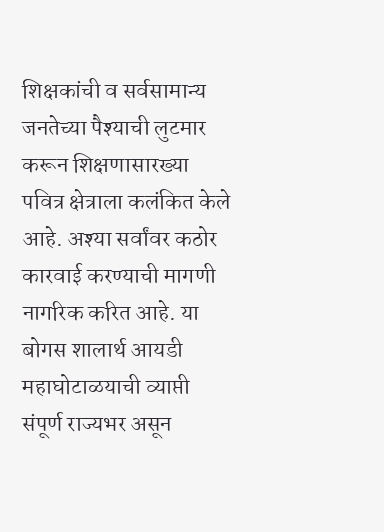शिक्षकांची व सर्वसामान्य जनतेच्या पैश्याची लुटमार करून शिक्षणासारख्या पवित्र क्षेत्राला कलंकित केले आहे. अश्या सर्वांवर कठोर कारवाई करण्याची मागणी नागरिक करित आहे. या बोगस शालार्थ आयडी महाघोटाळयाची व्याप्ती संपूर्ण राज्यभर असून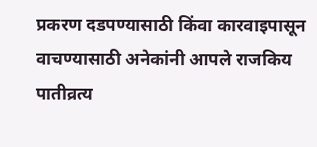प्रकरण दडपण्यासाठी किंवा कारवाइपासून वाचण्यासाठी अनेकांनी आपले राजकिय पातीव्रत्य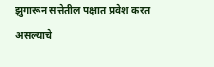झुगारून सत्तेतील पक्षात प्रवेश करत असल्याचे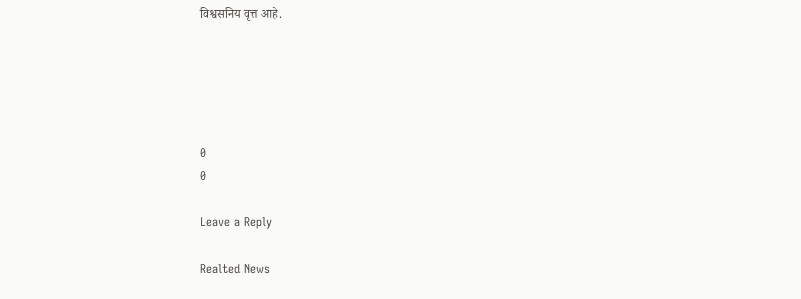विश्वसनिय वृत्त आहे.





0
0

Leave a Reply

Realted News